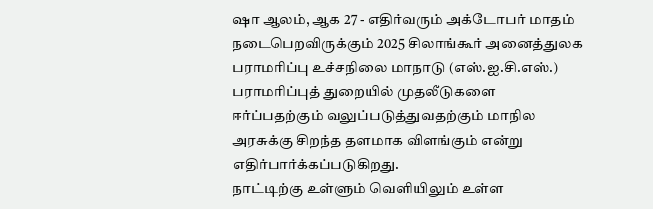ஷா ஆலம், ஆக 27 - எதிர்வரும் அக்டோபர் மாதம் நடைபெறவிருக்கும் 2025 சிலாங்கூர் அனைத்துலக பராமரிப்பு உச்சநிலை மாநாடு (எஸ்.ஐ.சி.எஸ்.) பராமரிப்புத் துறையில் முதலீடுகளை ஈர்ப்பதற்கும் வலுப்படுத்துவதற்கும் மாநில அரசுக்கு சிறந்த தளமாக விளங்கும் என்று எதிர்பார்க்கப்படுகிறது.
நாட்டிற்கு உள்ளும் வெளியிலும் உள்ள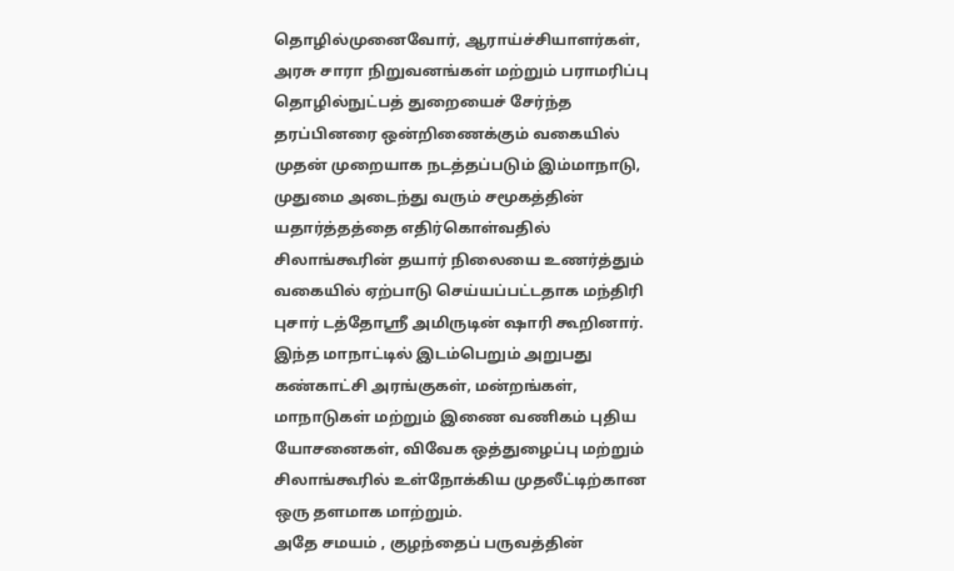தொழில்முனைவோர், ஆராய்ச்சியாளர்கள், அரசு சாரா நிறுவனங்கள் மற்றும் பராமரிப்பு தொழில்நுட்பத் துறையைச் சேர்ந்த தரப்பினரை ஒன்றிணைக்கும் வகையில் முதன் முறையாக நடத்தப்படும் இம்மாநாடு, முதுமை அடைந்து வரும் சமூகத்தின் யதார்த்தத்தை எதிர்கொள்வதில் சிலாங்கூரின் தயார் நிலையை உணர்த்தும் வகையில் ஏற்பாடு செய்யப்பட்டதாக மந்திரி புசார் டத்தோஸ்ரீ அமிருடின் ஷாரி கூறினார்.
இந்த மாநாட்டில் இடம்பெறும் அறுபது கண்காட்சி அரங்குகள், மன்றங்கள், மாநாடுகள் மற்றும் இணை வணிகம் புதிய யோசனைகள், விவேக ஒத்துழைப்பு மற்றும் சிலாங்கூரில் உள்நோக்கிய முதலீட்டிற்கான ஒரு தளமாக மாற்றும்.
அதே சமயம் , குழந்தைப் பருவத்தின்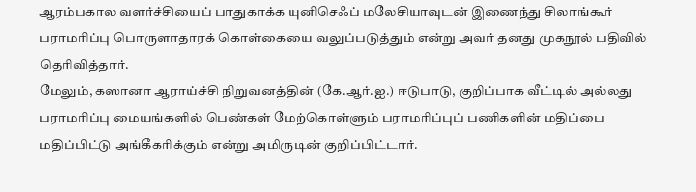ஆரம்பகால வளர்ச்சியைப் பாதுகாக்க யுனிசெஃப் மலேசியாவுடன் இணைந்து சிலாங்கூர் பராமரிப்பு பொருளாதாரக் கொள்கையை வலுப்படுத்தும் என்று அவர் தனது முகநூல் பதிவில் தெரிவித்தார்.
மேலும், கஸானா ஆராய்ச்சி நிறுவனத்தின் (கே.ஆர்.ஐ.) ஈடுபாடு, குறிப்பாக வீட்டில் அல்லது பராமரிப்பு மையங்களில் பெண்கள் மேற்கொள்ளும் பராமரிப்புப் பணிகளின் மதிப்பை மதிப்பிட்டு அங்கீகரிக்கும் என்று அமிருடின் குறிப்பிட்டார்.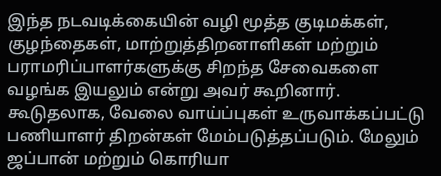இந்த நடவடிக்கையின் வழி மூத்த குடிமக்கள், குழந்தைகள், மாற்றுத்திறனாளிகள் மற்றும் பராமரிப்பாளர்களுக்கு சிறந்த சேவைகளை வழங்க இயலும் என்று அவர் கூறினார்.
கூடுதலாக, வேலை வாய்ப்புகள் உருவாக்கப்பட்டு பணியாளர் திறன்கள் மேம்படுத்தப்படும். மேலும் ஜப்பான் மற்றும் கொரியா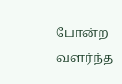போன்ற வளர்ந்த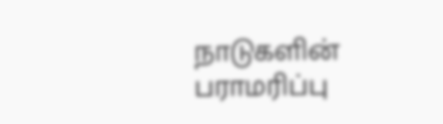நாடுகளின் பராமரிப்பு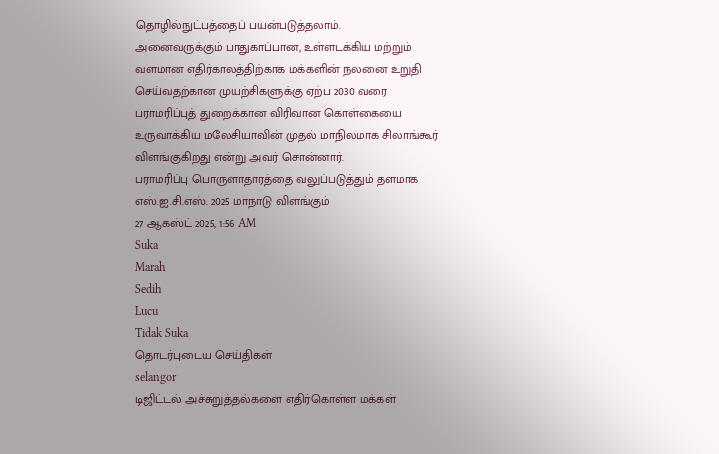தொழில்நுட்பத்தைப் பயன்படுத்தலாம்.
அனைவருக்கும் பாதுகாப்பான, உள்ளடக்கிய மற்றும் வளமான எதிர்காலத்திற்காக மக்களின் நலனை உறுதி செய்வதற்கான முயற்சிகளுக்கு ஏற்ப 2030 வரை பராமரிப்புத் துறைக்கான விரிவான கொள்கையை உருவாக்கிய மலேசியாவின் முதல் மாநிலமாக சிலாங்கூர் விளங்குகிறது என்று அவர் சொன்னார்.
பராமரிப்பு பொருளாதாரத்தை வலுப்படுத்தும் தளமாக எஸ்.ஐ.சி.எஸ். 2025 மாநாடு விளங்கும்
27 ஆகஸ்ட் 2025, 1:56 AM
Suka
Marah
Sedih
Lucu
Tidak Suka
தொடர்புடைய செய்திகள்
selangor
டிஜிட்டல் அச்சுறுத்தல்களை எதிர்கொள்ள மக்கள்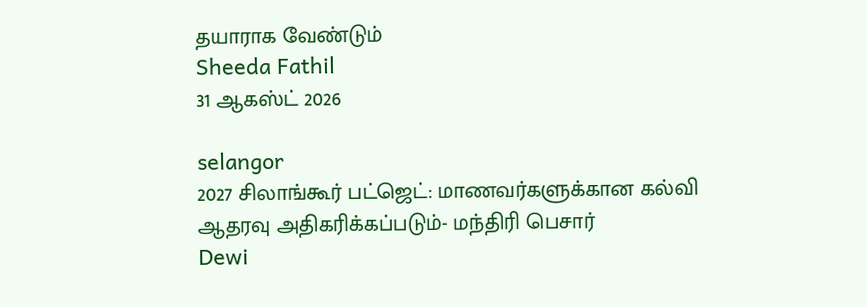தயாராக வேண்டும்
Sheeda Fathil
31 ஆகஸ்ட் 2026

selangor
2027 சிலாங்கூர் பட்ஜெட்: மாணவர்களுக்கான கல்வி ஆதரவு அதிகரிக்கப்படும்- மந்திரி பெசார்
Dewi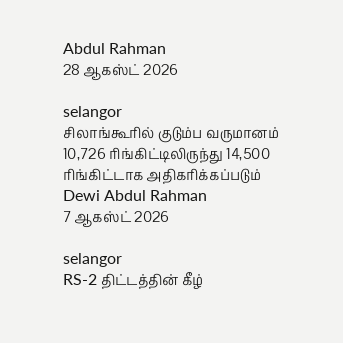Abdul Rahman
28 ஆகஸ்ட் 2026

selangor
சிலாங்கூரில் குடும்ப வருமானம் 10,726 ரிங்கிட்டிலிருந்து 14,500 ரிங்கிட்டாக அதிகரிக்கப்படும்
Dewi Abdul Rahman
7 ஆகஸ்ட் 2026

selangor
RS-2 திட்டத்தின் கீழ்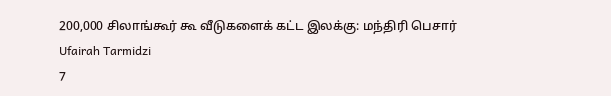200,000 சிலாங்கூர் கூ வீடுகளைக் கட்ட இலக்கு: மந்திரி பெசார்
Ufairah Tarmidzi
7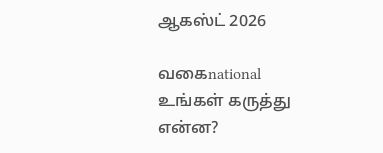ஆகஸ்ட் 2026

வகைnational
உங்கள் கருத்து என்ன?